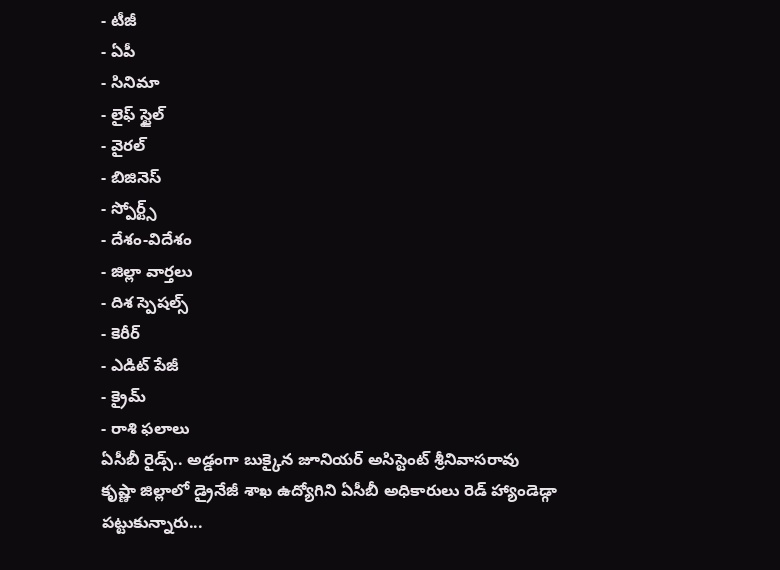- టీజీ
- ఏపీ
- సినిమా
- లైఫ్ స్టైల్
- వైరల్
- బిజినెస్
- స్పోర్ట్స్
- దేశం-విదేశం
- జిల్లా వార్తలు
- దిశ స్పెషల్స్
- కెరీర్
- ఎడిట్ పేజీ
- క్రైమ్
- రాశి ఫలాలు
ఏసీబీ రైడ్స్.. అడ్డంగా బుక్కైన జూనియర్ అసిస్టెంట్ శ్రీనివాసరావు
కృష్ణా జిల్లాలో డ్రైనేజీ శాఖ ఉద్యోగిని ఏసీబీ అధికారులు రెడ్ హ్యాండెడ్గా పట్టుకున్నారు...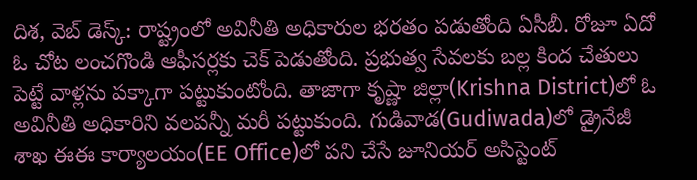దిశ, వెబ్ డెస్క్: రాష్ట్రంలో అవినీతి అధికారుల భరతం పడుతోంది ఏసీబీ. రోజూ ఏదో ఓ చోట లంచగొండి ఆఫీసర్లకు చెక్ పెడుతోంది. ప్రభుత్వ సేవలకు బల్ల కింద చేతులు పెట్టే వాళ్లను పక్కాగా పట్టుకుంటోంది. తాజాగా కృష్ణా జిల్లా(Krishna District)లో ఓ అవినీతి అధికారిని వలపన్నీ మరీ పట్టుకుంది. గుడివాడ(Gudiwada)లో డ్రైనేజీ శాఖ ఈఈ కార్యాలయం(EE Office)లో పని చేసే జూనియర్ అసిస్టెంట్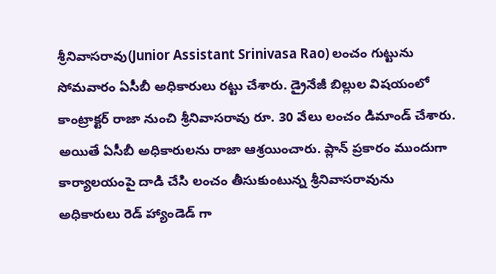శ్రీనివాసరావు(Junior Assistant Srinivasa Rao) లంచం గుట్టును సోమవారం ఏసీబీ అధికారులు రట్టు చేశారు. డ్రైనేజీ బిల్లుల విషయంలో కాంట్రాక్టర్ రాజా నుంచి శ్రీనివాసరావు రూ. 30 వేలు లంచం డిమాండ్ చేశారు. అయితే ఏసీబీ అధికారులను రాజా ఆశ్రయించారు. ప్లాన్ ప్రకారం ముందుగా కార్యాలయంపై దాడి చేసి లంచం తీసుకుంటున్న శ్రీనివాసరావును అధికారులు రెడ్ హ్యాండెడ్ గా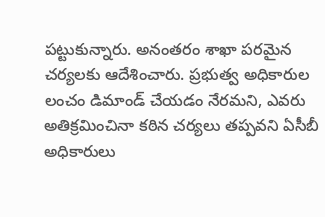పట్టుకున్నారు. అనంతరం శాఖా పరమైన చర్యలకు ఆదేశించారు. ప్రభుత్వ అధికారుల లంచం డిమాండ్ చేయడం నేరమని, ఎవరు అతిక్రమించినా కఠిన చర్యలు తప్పవని ఏసీబీ అధికారులు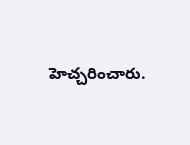హెచ్చరించారు.